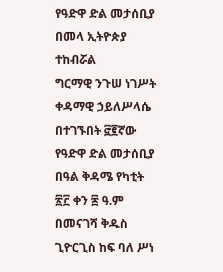የዓድዋ ድል መታሰቢያ በመላ ኢትዮጵያ ተከብሯል
ግርማዊ ንጉሠ ነገሥት ቀዳማዊ ኃይለሥላሴ በተገኙበት ፸፪ኛው የዓድዋ ድል መታሰቢያ በዓል ቅዳሜ የካቲት ፳፫ ቀን ፷ ዓ.ም በመናገሻ ቅዱስ ጊዮርጊስ ከፍ ባለ ሥነ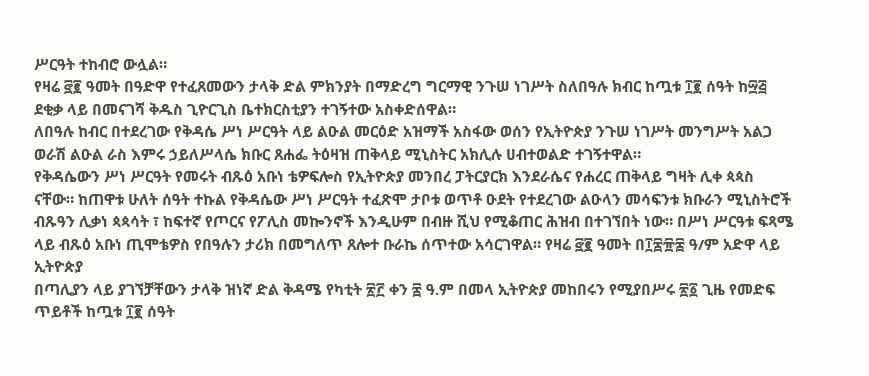ሥርዓት ተከብሮ ውሏል።
የዛሬ ፸፪ ዓመት በዓድዋ የተፈጸመውን ታላቅ ድል ምክንያት በማድረግ ግርማዊ ንጉሠ ነገሥት ስለበዓሉ ክብር ከጧቱ ፲፪ ሰዓት ከ፵፭ ደቂቃ ላይ በመናገሻ ቅዱስ ጊዮርጊስ ቤተክርስቲያን ተገኝተው አስቀድሰዋል።
ለበዓሉ ከብር በተደረገው የቅዳሴ ሥነ ሥርዓት ላይ ልዑል መርዕድ አዝማች አስፋው ወሰን የኢትዮጵያ ንጉሠ ነገሥት መንግሥት አልጋ ወራሽ ልዑል ራስ እምሩ ኃይለሥላሴ ክቡር ጸሐፌ ትዕዛዝ ጠቅላይ ሚኒስትር አክሊሉ ሀብተወልድ ተገኝተዋል።
የቅዳሴውን ሥነ ሥርዓት የመሩት ብጹዕ አቡነ ቴዎፍሎስ የኢትዮጵያ መንበረ ፓትርያርክ እንደራሴና የሐረር ጠቅላይ ግዛት ሊቀ ጳጳስ ናቸው። ከጠዋቱ ሁለት ሰዓት ተኩል የቅዳሴው ሥነ ሥርዓት ተፈጽሞ ታቦቱ ወጥቶ ዑደት የተደረገው ልዑላን መሳፍንቱ ክቡራን ሚኒስትሮች ብጹዓን ሊቃነ ጳጳሳት ፣ ከፍተኛ የጦርና የፖሊስ መኰንኖች እንዲሁም በብዙ ሺህ የሚቆጠር ሕዝብ በተገኘበት ነው። በሥነ ሥርዓቱ ፍጻሜ ላይ ብጹዕ አቡነ ጢሞቴዎስ የበዓሉን ታሪክ በመግለጥ ጸሎተ ቡራኬ ሰጥተው አሳርገዋል። የዛሬ ፸፪ ዓመት በ፲፷፹፰ ዓ/ም አድዋ ላይ ኢትዮጵያ
በጣሊያን ላይ ያገኘቻቸውን ታላቅ ዝነኛ ድል ቅዳሜ የካቲት ፳፫ ቀን ፷ ዓ.ም በመላ ኢትዮጵያ መከበሩን የሚያበሥሩ ፳፩ ጊዜ የመድፍ ጥይቶች ከጧቱ ፲፪ ሰዓት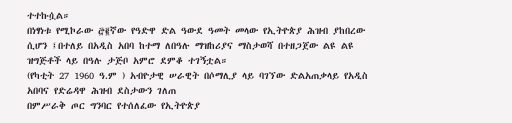ተተኩሷል።
በነፃነቱ የሚኮራው ፸፪ኛው የዓድዋ ድል ዓውደ ዓመት መላው የኢትዮጵያ ሕዝብ ያከበረው ሲሆን ፤በተለይ በአዲስ አበባ ከተማ ለበዓሉ ማዝከሪያና ማስታወሻ በተዘጋጀው ልዩ ልዩ ዝግጅቶች ላይ በዓሉ ታጅቦ አምሮ ደምቆ ተገኝቷል።
(የካቲት 27 1960 ዓ.ም ) አብዮታዊ ሠራዊት በሶማሊያ ላይ ባገኘው ድልአጠቃላይ የአዲስ አበባና የድሬዳዋ ሕዝብ ደስታውን ገለጠ
በምሥራቅ ጦር ግንባር የተሰለፈው የኢትዮጵያ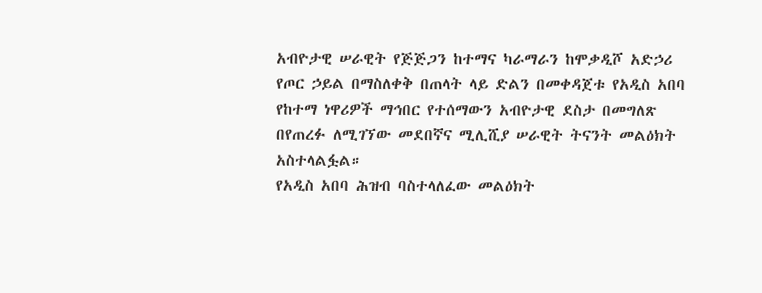አብዮታዊ ሠራዊት የጅጅጋን ከተማና ካራማራን ከሞቃዲሾ አድኃሪ የጦር ኃይል በማስለቀቅ በጠላት ላይ ድልን በመቀዳጀቱ የአዲስ አበባ የከተማ ነዋሪዎች ማኅበር የተሰማውን አብዮታዊ ደስታ በመግለጽ በየጠረፉ ለሚገኘው መደበኛና ሚሊሺያ ሠራዊት ትናንት መልዕክት አስተላልፏል።
የአዲስ አበባ ሕዝብ ባስተላለፈው መልዕክት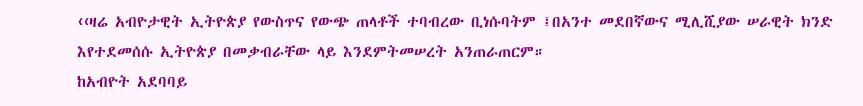‹‹ዛሬ አብዮታዊት ኢትዮጵያ የውስጥና የውጭ ጠላቶች ተባብረው ቢነሱባትም ፤በአንተ መደበኛውና ሚሊሺያው ሠራዊት ክንድ እየተደመሰሱ ኢትዮጵያ በመቃብራቸው ላይ እንደምትመሠረት አንጠራጠርም።
ከአብዮት አደባባይ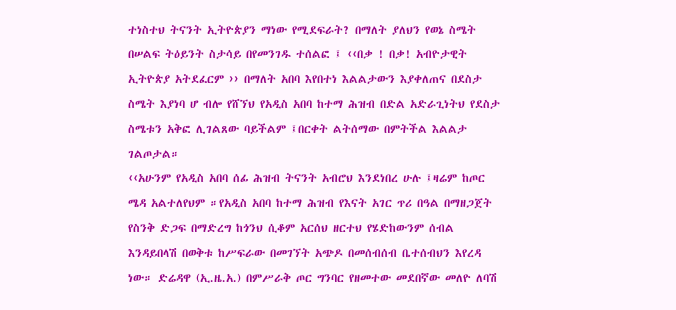ተነስተህ ትናንት ኢትዮጵያን ማነው የሚደፍራት? በማለት ያለህን የወኔ ስሜት በሠልፍ ትዕይንት ስታሳይ በየመንገዱ ተሰልፎ ፤ ‹‹በቃ ! በቃ! አብዮታዊት ኢትዮጵያ አትደፈርም ›› በማለት አበባ እየበተነ እልልታውን እያቀለጠና በደስታ ስሜት እያነባ ሆ ብሎ የሸኘህ የአዲስ አበባ ከተማ ሕዝብ በድል አድራጊነትህ የደስታ ስሜቱን አቅፎ ሊገልጸው ባይችልም ፤በርቀት ልትሰማው በምትችል እልልታ ገልጦታል።
‹‹አሁንም የአዲስ አበባ ሰፊ ሕዝብ ትናንት አብሮህ እንደነበረ ሁሉ ፤ዛሬም ከጦር ሜዳ አልተለየህም ።የአዲስ አበባ ከተማ ሕዝብ የእናት አገር ጥሪ በዓል በማዘጋጀት የስንቅ ድጋፍ በማድረግ ከጎንህ ሲቆም አርሰህ ዘርተህ የሄድከውንም ሰብል እንዳይበላሽ በወቅቱ ከሥፍራው በመገኘት አጭዶ በመሰብሰብ ቤተሰብህን እየረዳ ነው። ድሬዳዋ (ኢ.ዜ.አ.) በምሥራቅ ጦር ግንባር የዘመተው መደበኛው መለዮ ለባሽ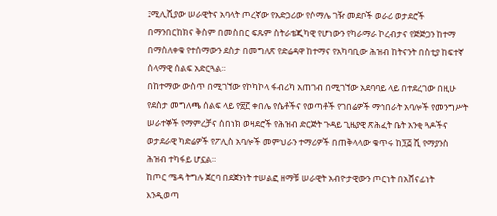፤ሚሊሺያው ሠራዊትና አባላት ጦረኛው የአድኃሪው የሶማሌ ገዥ መደቦች ወራሪ ወታደሮች በማንበርከክና ቅስም በመስበር ፍጹም ስትራቴጂካዊ የሆነውን የካራማራ ኮረብታና የጅጅጋን ከተማ በማስለቀቁ የተሰማውን ደስታ በመግለጽ የድሬዳዋ ከተማና የአካባቢው ሕዝብ ከትናንት በስቲያ ከፍተኛ ሰላማዊ ሰልፍ አድርጓል።
በከተማው ውስጥ በሚገኘው የኮካኮላ ፋብሪካ አጠገብ በሚገኘው አደባባይ ላይ በተደረገው በዚሁ የደስታ መግለጫ ሰልፍ ላይ የ፳፫ ቀበሌ የሴቶችና የወጣቶች የገበሬዎች ማኅበራት አባሎች የመንግሥት ሠራተኞች የማምረቻና ሰበነክ ወዛደሮች የሕዝብ ድርጅት ጉዳይ ጊዜያዊ ጽሕፈት ቤት አንቂ ጓዶችና ወታደራዊ ካድሬዎች የፖሊስ አባሎች መምህራን ተማሪዎች በጠቅላላው ቁጥሩ ከ፺፭ ሺ የማያንስ ሕዝብ ተካፋይ ሆኗል።
ከጦር ሜዳ ትግሉ ጀርባ በደጀንነት ተሠልፎ ዘማቹ ሠራዊት አብዮታዊውን ጦርነት በአሸናፊነት እንዲወጣ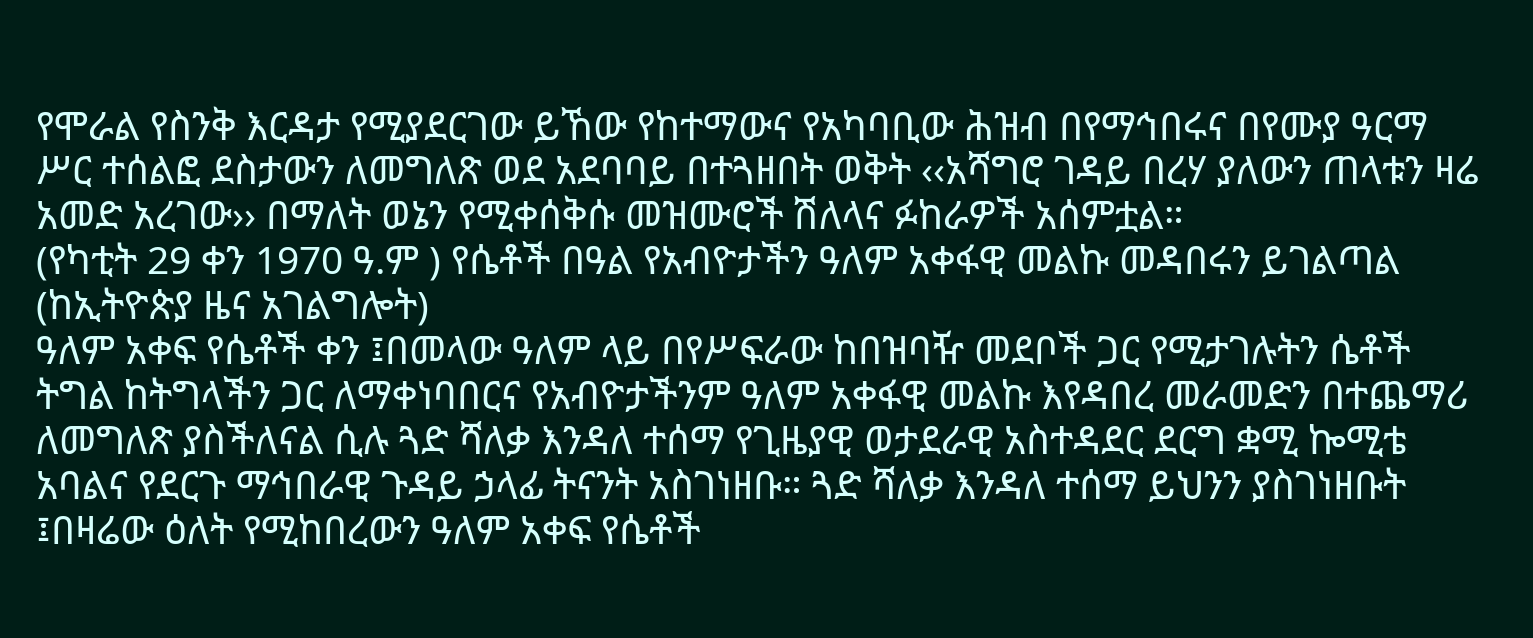የሞራል የስንቅ እርዳታ የሚያደርገው ይኸው የከተማውና የአካባቢው ሕዝብ በየማኅበሩና በየሙያ ዓርማ ሥር ተሰልፎ ደስታውን ለመግለጽ ወደ አደባባይ በተጓዘበት ወቅት ‹‹አሻግሮ ገዳይ በረሃ ያለውን ጠላቱን ዛሬ አመድ አረገው›› በማለት ወኔን የሚቀሰቅሱ መዝሙሮች ሽለላና ፉከራዎች አሰምቷል።
(የካቲት 29 ቀን 1970 ዓ.ም ) የሴቶች በዓል የአብዮታችን ዓለም አቀፋዊ መልኩ መዳበሩን ይገልጣል (ከኢትዮጵያ ዜና አገልግሎት)
ዓለም አቀፍ የሴቶች ቀን ፤በመላው ዓለም ላይ በየሥፍራው ከበዝባዥ መደቦች ጋር የሚታገሉትን ሴቶች ትግል ከትግላችን ጋር ለማቀነባበርና የአብዮታችንም ዓለም አቀፋዊ መልኩ እየዳበረ መራመድን በተጨማሪ ለመግለጽ ያስችለናል ሲሉ ጓድ ሻለቃ እንዳለ ተሰማ የጊዜያዊ ወታደራዊ አስተዳደር ደርግ ቋሚ ኰሚቴ አባልና የደርጉ ማኅበራዊ ጉዳይ ኃላፊ ትናንት አስገነዘቡ። ጓድ ሻለቃ እንዳለ ተሰማ ይህንን ያስገነዘቡት ፤በዛሬው ዕለት የሚከበረውን ዓለም አቀፍ የሴቶች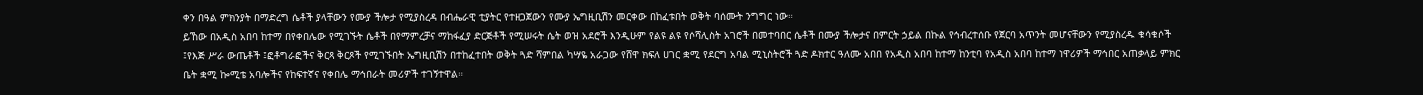ቀን በዓል ምክንያት በማድረግ ሴቶች ያላቸውን የሙያ ችሎታ የሚያስረዳ በብሔራዊ ቲያትር የተዘጋጀውን የሙያ ኤግዚቢሽን መርቀው በከፈቱበት ወቅት ባሰሙት ንግግር ነው።
ይኸው በአዲስ አበባ ከተማ በየቀበሌው የሚገኙት ሴቶች በየማምረቻና ማከፋፈያ ድርጅቶች የሚሠሩት ሴት ወዝ አደሮች እንዲሁም የልዩ ልዩ የሶሻሊስት አገሮች በመተባበር ሴቶች በሙያ ችሎታና በምርት ኃይል በኩል የኅብረተሰቡ የጀርባ አጥንት መሆናቸውን የሚያስረዱ ቁሳቁሶች ፤የእጅ ሥራ ውጤቶች ፤ፎቶግራፎችና ቅርጻ ቅርጾች የሚገኙበት ኤግዚቢሽን በተከፈተበት ወቅት ጓድ ሻምበል ካሣዬ አራጋው የሸዋ ክፍለ ሀገር ቋሚ የደርግ አባል ሚኒስትሮች ጓድ ዶክተር ዓለሙ አበበ የአዲስ አበባ ከተማ ከንቲባ የአዲስ አበባ ከተማ ነዋሪዎች ማኅበር አጠቃላይ ምክር ቤት ቋሚ ኰሚቴ አባሎችና የከፍተኛና የቀበሌ ማኅበራት መሪዎች ተገኝተዋል።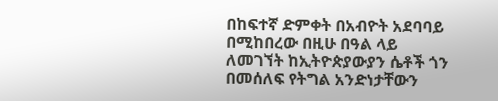በከፍተኛ ድምቀት በአብዮት አደባባይ በሚከበረው በዚሁ በዓል ላይ ለመገኘት ከኢትዮጵያውያን ሴቶች ጎን በመሰለፍ የትግል አንድነታቸውን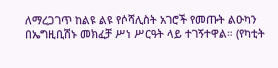ለማረጋገጥ ከልዩ ልዩ የሶሻሊስት አገሮች የመጡት ልዑካን በኤግዚቢሽኑ መክፈቻ ሥነ ሥርዓት ላይ ተገኝተዋል። (የካቲት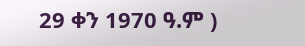29 ቀን 1970 ዓ.ም )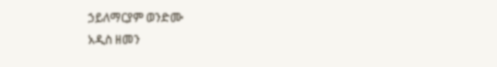ኃይለማርያም ወንድሙ
አዲስ ዘመን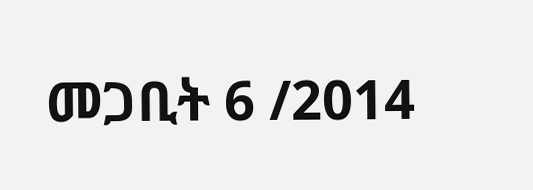መጋቢት 6 /2014